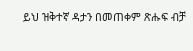ይህ ዝቅተኛ ዳታን በመጠቀም ጽሑፍ ብቻ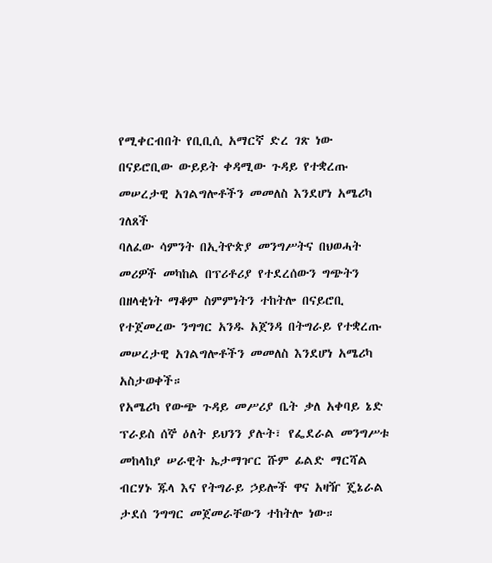የሚቀርብበት የቢቢሲ አማርኛ ድረ ገጽ ነው
በናይሮቢው ውይይት ቀዳሚው ጉዳይ የተቋረጡ መሠረታዊ አገልግሎቶችን መመለስ እንደሆነ አሜሪካ ገለጸች
ባለፈው ሳምንት በኢትዮጵያ መንግሥትና በህወሓት መሪዎች መካከል በፕሪቶሪያ የተደረሰውን ግጭትን በዘላቂነት ማቆም ስምምነትን ተከትሎ በናይሮቢ የተጀመረው ንግግር አንዱ አጀንዳ በትግራይ የተቋረጡ መሠረታዊ አገልግሎቶችን መመለስ እንደሆነ አሜሪካ አስታወቀች።
የአሜሪካ የውጭ ጉዳይ መሥሪያ ቤት ቃለ አቀባይ ኔድ ፕራይስ ሰኞ ዕለት ይህንን ያሉት፣ የፌደራል መንግሥቱ መከላከያ ሠራዊት ኤታማዦር ሹም ፊልድ ማርሻል ብርሃኑ ጁላ እና የትግራይ ኃይሎች ዋና አዛዥ ጄኔራል ታደሰ ንግግር መጀመራቸውን ተከትሎ ነው።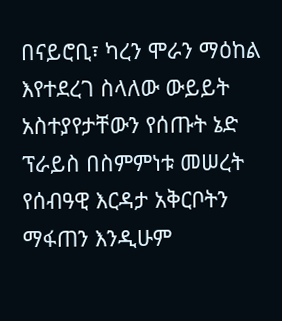በናይሮቢ፣ ካረን ሞራን ማዕከል እየተደረገ ስላለው ውይይት አስተያየታቸውን የሰጡት ኔድ ፕራይስ በስምምነቱ መሠረት የሰብዓዊ እርዳታ አቅርቦትን ማፋጠን እንዲሁም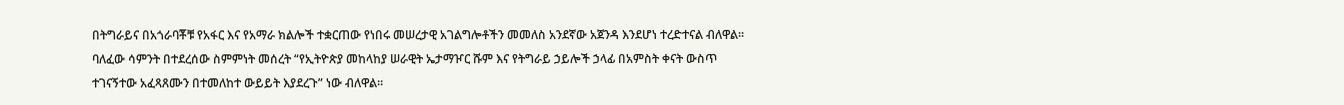በትግራይና በአጎራባቾቹ የአፋር እና የአማራ ክልሎች ተቋርጠው የነበሩ መሠረታዊ አገልግሎቶችን መመለስ አንደኛው አጀንዳ እንደሆነ ተረድተናል ብለዋል።
ባለፈው ሳምንት በተደረሰው ስምምነት መሰረት “የኢትዮጵያ መከላከያ ሠራዊት ኤታማዦር ሹም እና የትግራይ ኃይሎች ኃላፊ በአምስት ቀናት ውስጥ ተገናኝተው አፈጻጸሙን በተመለከተ ውይይት እያደረጉ” ነው ብለዋል።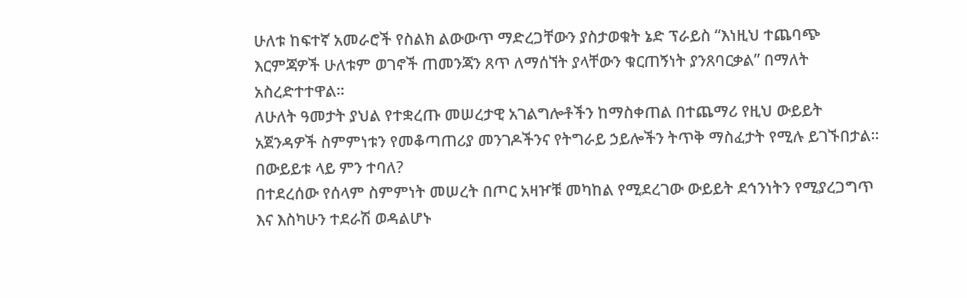ሁለቱ ከፍተኛ አመራሮች የስልክ ልውውጥ ማድረጋቸውን ያስታወቁት ኔድ ፕራይስ “እነዚህ ተጨባጭ እርምጃዎች ሁለቱም ወገኖች ጠመንጃን ጸጥ ለማሰኘት ያላቸውን ቁርጠኝነት ያንጸባርቃል” በማለት አስረድተተዋል።
ለሁለት ዓመታት ያህል የተቋረጡ መሠረታዊ አገልግሎቶችን ከማስቀጠል በተጨማሪ የዚህ ውይይት አጀንዳዎች ስምምነቱን የመቆጣጠሪያ መንገዶችንና የትግራይ ኃይሎችን ትጥቅ ማስፈታት የሚሉ ይገኙበታል።
በውይይቱ ላይ ምን ተባለ?
በተደረሰው የሰላም ስምምነት መሠረት በጦር አዛዦቹ መካከል የሚደረገው ውይይት ደኅንነትን የሚያረጋግጥ እና እስካሁን ተደራሽ ወዳልሆኑ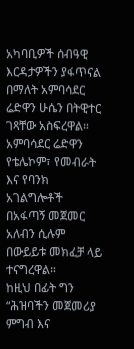አካባቢዎች ሰብዓዊ እርዳታዎችን ያፋጥናል በማለት አምባሳደር ሬድዋን ሁሴን በትዊተር ገጻቸው አስፍረዋል።
አምባሳደር ሬድዋን የቴሌኮም፣ የመብራት እና የባንክ አገልግሎቶች በአፋጣኝ መጀመር አለብን ሲሉም በውይይቱ መክፈቻ ላይ ተናግረዋል።
ከዚህ በፊት ግን “ሕዝባችን መጀመሪያ ምግብ እና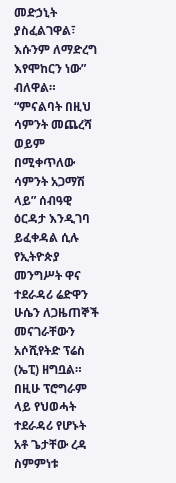መድኃኒት ያስፈልገዋል፣ እሱንም ለማድረግ እየሞከርን ነው” ብለዋል።
“ምናልባት በዚህ ሳምንት መጨረሻ ወይም በሚቀጥለው ሳምንት አጋማሽ ላይ” ሰብዓዊ ዕርዳታ እንዲገባ ይፈቀዳል ሲሉ የኢትዮጵያ መንግሥት ዋና ተደራዳሪ ሬድዋን ሁሴን ለጋዜጠኞች መናገራቸውን አሶሺየትድ ፕሬስ (ኤፒ) ዘግቧል።
በዚሁ ፕሮግራም ላይ የህወሓት ተደራዳሪ የሆኑት አቶ ጌታቸው ረዳ ስምምነቱ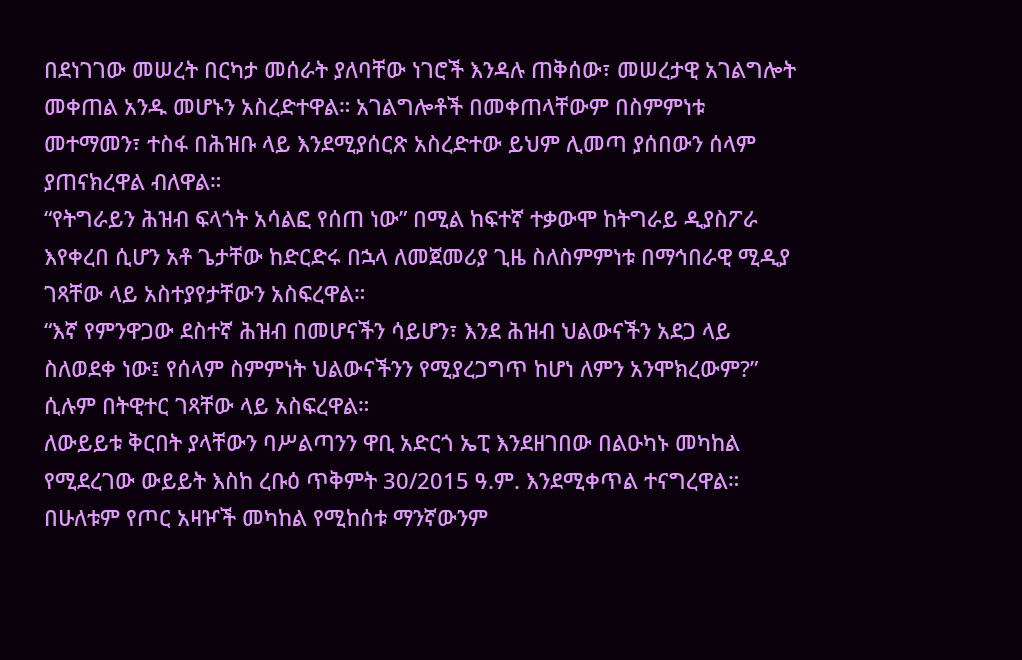በደነገገው መሠረት በርካታ መሰራት ያለባቸው ነገሮች እንዳሉ ጠቅሰው፣ መሠረታዊ አገልግሎት መቀጠል አንዱ መሆኑን አስረድተዋል። አገልግሎቶች በመቀጠላቸውም በስምምነቱ መተማመን፣ ተስፋ በሕዝቡ ላይ እንደሚያሰርጽ አስረድተው ይህም ሊመጣ ያሰበውን ሰላም ያጠናክረዋል ብለዋል።
“የትግራይን ሕዝብ ፍላጎት አሳልፎ የሰጠ ነው” በሚል ከፍተኛ ተቃውሞ ከትግራይ ዲያስፖራ እየቀረበ ሲሆን አቶ ጌታቸው ከድርድሩ በኋላ ለመጀመሪያ ጊዜ ስለስምምነቱ በማኅበራዊ ሚዲያ ገጻቸው ላይ አስተያየታቸውን አስፍረዋል።
“እኛ የምንዋጋው ደስተኛ ሕዝብ በመሆናችን ሳይሆን፣ እንደ ሕዝብ ህልውናችን አደጋ ላይ ስለወደቀ ነው፤ የሰላም ስምምነት ህልውናችንን የሚያረጋግጥ ከሆነ ለምን አንሞክረውም?” ሲሉም በትዊተር ገጻቸው ላይ አስፍረዋል።
ለውይይቱ ቅርበት ያላቸውን ባሥልጣንን ዋቢ አድርጎ ኤፒ እንደዘገበው በልዑካኑ መካከል የሚደረገው ውይይት እስከ ረቡዕ ጥቅምት 30/2015 ዓ.ም. እንደሚቀጥል ተናግረዋል።
በሁለቱም የጦር አዛዦች መካከል የሚከሰቱ ማንኛውንም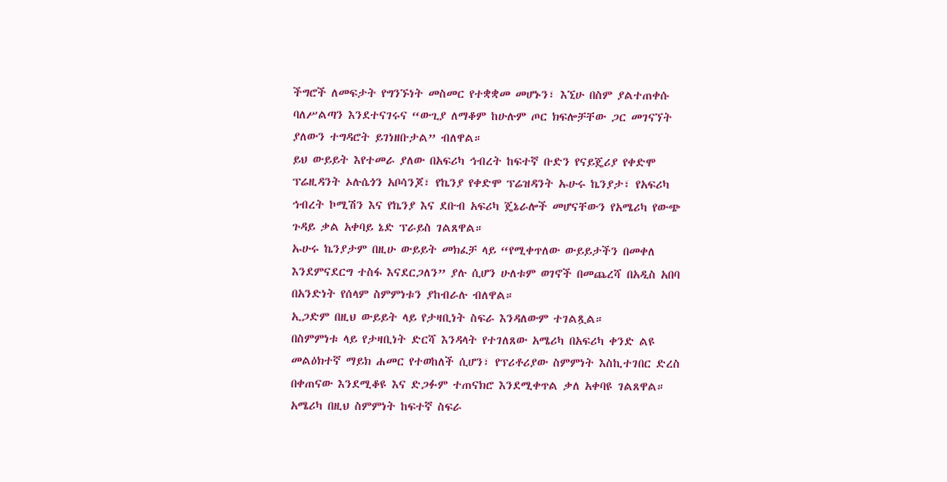ችግሮች ለመፍታት የግንኙነት መስመር የተቋቋመ መሆኑን፣ እኚሁ በስም ያልተጠቀሱ ባለሥልጣን እንደተናገሩና “ውጊያ ለማቆም ከሁሉም ጦር ክፍሎቻቸው ጋር መገናኘት ያለውን ተግዳሮት ይገነዘቡታል” ብለዋል።
ይህ ውይይት እየተመራ ያለው በአፍሪካ ኅብረት ከፍተኛ ቡድን የናይጄሪያ የቀድሞ ፕሬዚዳንት ኦሉሴጎን አቦሳንጆ፣ የኬንያ የቀድሞ ፕሬዝዳንት ኡሁሩ ኬንያታ፣ የአፍሪካ ኅብረት ኮሚሽን እና የኬንያ እና ደቡብ አፍሪካ ጄኔራሎች መሆናቸውን የአሜሪካ የውጭ ጉዳይ ቃል አቀባይ ኔድ ፕራይስ ገልጸዋል።
ኡሁሩ ኬንያታም በዚሁ ውይይት መክፈቻ ላይ “የሚቀጥለው ውይይታችን በመቀለ እንደምናደርግ ተስፋ እናደርጋለን” ያሉ ሲሆን ሁለቱም ወገኖች በመጨረሻ በአዲስ አበባ በአንድነት የሰላም ስምምነቱን ያከብራሉ ብለዋል።
ኢጋድም በዚህ ውይይት ላይ የታዛቢነት ስፍራ እንዳለውም ተገልጿል።
በስምምነቱ ላይ የታዛቢነት ድርሻ እንዳላት የተገለጸው አሜሪካ በአፍሪካ ቀንድ ልዩ መልዕክተኛ ማይክ ሐመር የተወከለች ሲሆን፣ የፕሪቶሪያው ስምምነት እስኪተገበር ድረስ በቀጠናው እንደሚቆዩ እና ድጋፉም ተጠናክሮ እንደሚቀጥል ቃለ አቀባዩ ገልጸዋል።
አሜሪካ በዚህ ስምምነት ከፍተኛ ስፍራ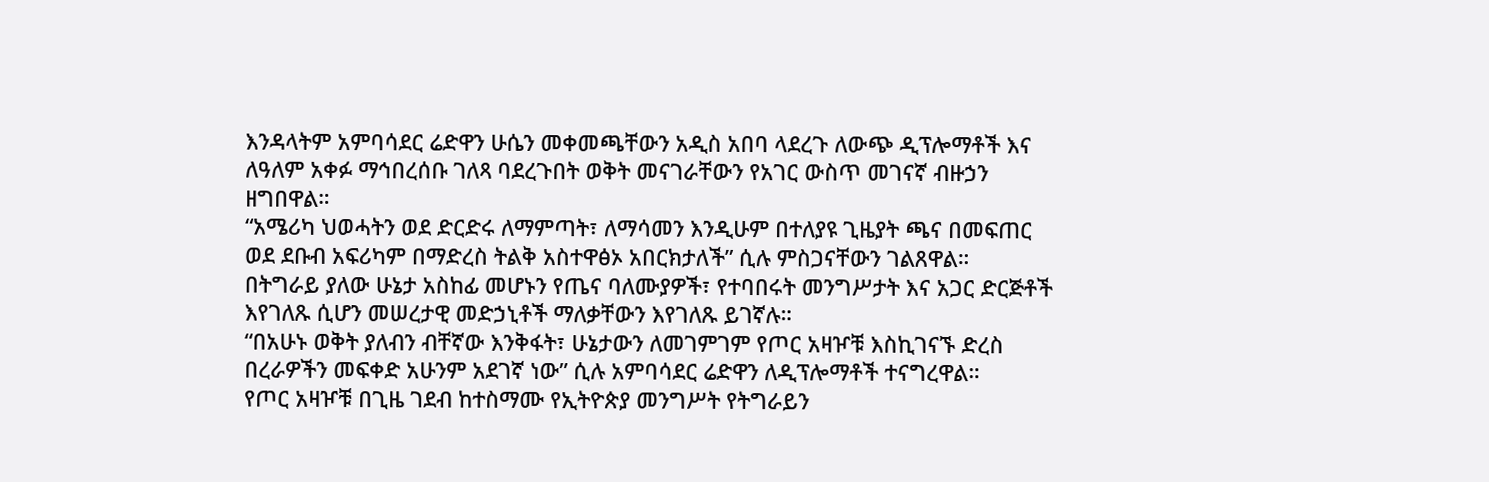እንዳላትም አምባሳደር ሬድዋን ሁሴን መቀመጫቸውን አዲስ አበባ ላደረጉ ለውጭ ዲፕሎማቶች እና ለዓለም አቀፉ ማኅበረሰቡ ገለጻ ባደረጉበት ወቅት መናገራቸውን የአገር ውስጥ መገናኛ ብዙኃን ዘግበዋል።
“አሜሪካ ህወሓትን ወደ ድርድሩ ለማምጣት፣ ለማሳመን እንዲሁም በተለያዩ ጊዜያት ጫና በመፍጠር ወደ ደቡብ አፍሪካም በማድረስ ትልቅ አስተዋፅኦ አበርክታለች” ሲሉ ምስጋናቸውን ገልጸዋል።
በትግራይ ያለው ሁኔታ አስከፊ መሆኑን የጤና ባለሙያዎች፣ የተባበሩት መንግሥታት እና አጋር ድርጅቶች እየገለጹ ሲሆን መሠረታዊ መድኃኒቶች ማለቃቸውን እየገለጹ ይገኛሉ።
“በአሁኑ ወቅት ያለብን ብቸኛው እንቅፋት፣ ሁኔታውን ለመገምገም የጦር አዛዦቹ እስኪገናኙ ድረስ በረራዎችን መፍቀድ አሁንም አደገኛ ነው” ሲሉ አምባሳደር ሬድዋን ለዲፕሎማቶች ተናግረዋል።
የጦር አዛዦቹ በጊዜ ገደብ ከተስማሙ የኢትዮጵያ መንግሥት የትግራይን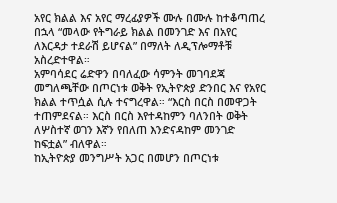አየር ክልል እና አየር ማረፊያዎች ሙሉ በሙሉ ከተቆጣጠረ በኋላ “መላው የትግራይ ክልል በመንገድ እና በአየር ለእርዳታ ተደራሽ ይሆናል” በማለት ለዲፕሎማቶቹ አስረድተዋል።
አምባሳደር ሬድዋን በባለፈው ሳምንት መገባደጃ መግለጫቸው በጦርነቱ ወቅት የኢትዮጵያ ድንበር እና የአየር ክልል ተጥሷል ሲሉ ተናግረዋል። “እርስ በርስ በመዋጋት ተጠምደናል። እርስ በርስ እየተዳከምን ባለንበት ወቅት ለሦስተኛ ወገን እኛን የበለጠ እንድናዳከም መንገድ ከፍቷል” ብለዋል።
ከኢትዮጵያ መንግሥት አጋር በመሆን በጦርነቱ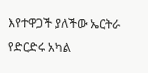እየተዋጋች ያለችው ኤርትራ የድርድሩ አካል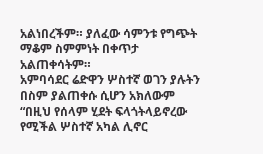አልነበረችም። ያለፈው ሳምንቱ የግጭት ማቆም ስምምነት በቀጥታ አልጠቀሳትም።
አምባሳደር ሬድዋን ሦስተኛ ወገን ያሉትን በስም ያልጠቀሱ ሲሆን አክለውም “በዚህ የሰላም ሂደት ፍላጎትላይኖረው የሚችል ሦስተኛ አካል ሊኖር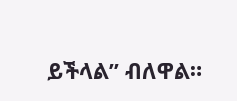ይችላል” ብለዋል።